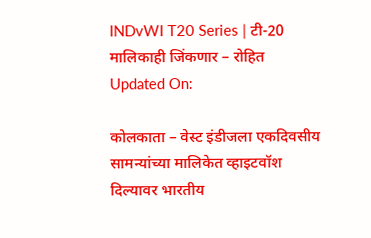INDvWI T20 Series | टी-20 मालिकाही जिंकणार – रोहित
Updated On:

कोलकाता – वेस्ट इंडीजला एकदिवसीय सामन्यांच्या मालिकेत व्हाइटवॉश दिल्यावर भारतीय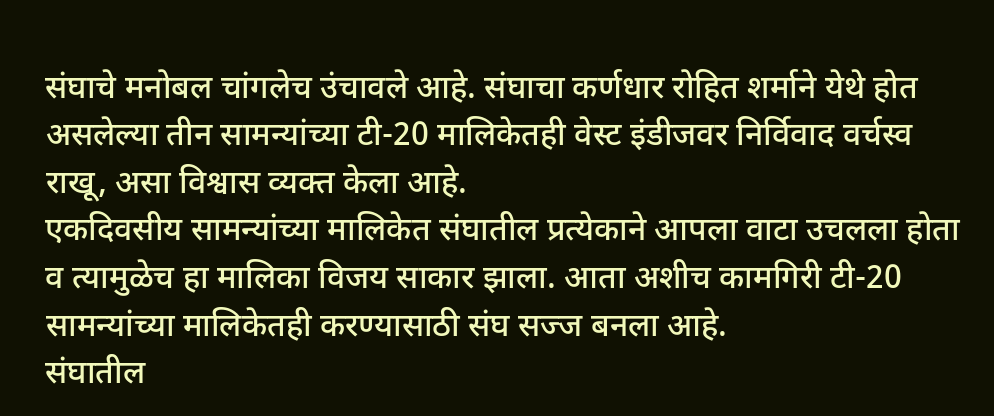संघाचे मनोबल चांगलेच उंचावले आहे. संघाचा कर्णधार रोहित शर्माने येथे होत असलेल्या तीन सामन्यांच्या टी-20 मालिकेतही वेस्ट इंडीजवर निर्विवाद वर्चस्व राखू, असा विश्वास व्यक्त केला आहे.
एकदिवसीय सामन्यांच्या मालिकेत संघातील प्रत्येकाने आपला वाटा उचलला होता व त्यामुळेच हा मालिका विजय साकार झाला. आता अशीच कामगिरी टी-20 सामन्यांच्या मालिकेतही करण्यासाठी संघ सज्ज बनला आहे.
संघातील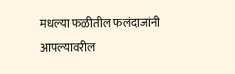मधल्या फळीतील फलंदाजांनी आपल्यावरील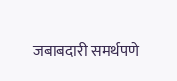जबाबदारी समर्थपणे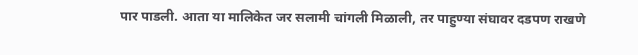पार पाडली. आता या मालिकेत जर सलामी चांगली मिळाली, तर पाहुण्या संघावर दडपण राखणे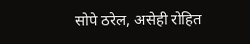सोपे ठरेल, असेही रोहित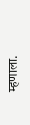म्हणाला.